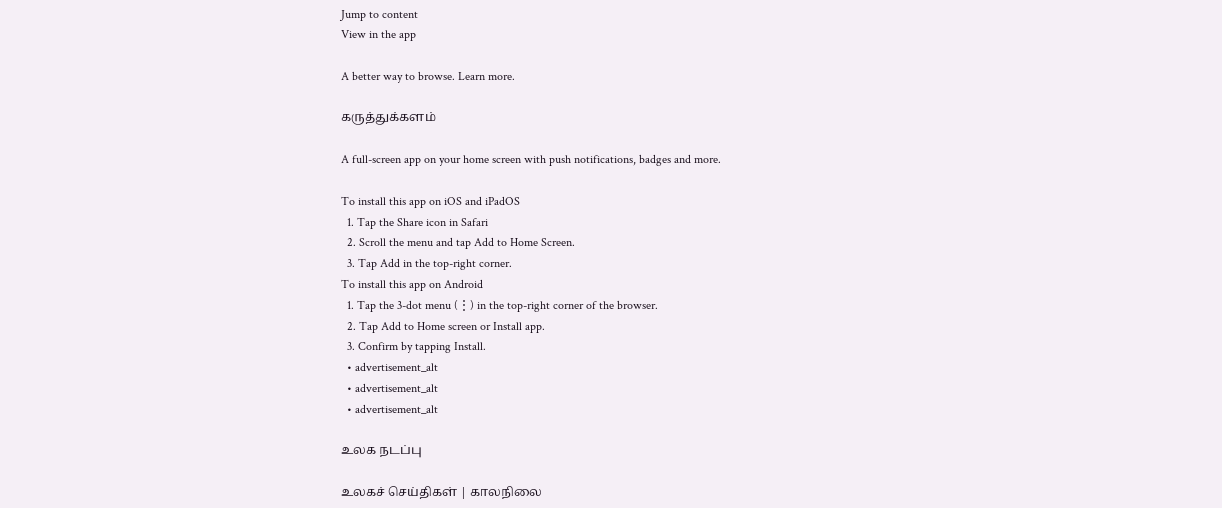Jump to content
View in the app

A better way to browse. Learn more.

கருத்துக்களம்

A full-screen app on your home screen with push notifications, badges and more.

To install this app on iOS and iPadOS
  1. Tap the Share icon in Safari
  2. Scroll the menu and tap Add to Home Screen.
  3. Tap Add in the top-right corner.
To install this app on Android
  1. Tap the 3-dot menu (⋮) in the top-right corner of the browser.
  2. Tap Add to Home screen or Install app.
  3. Confirm by tapping Install.
  • advertisement_alt
  • advertisement_alt
  • advertisement_alt

உலக நடப்பு

உலகச் செய்திகள் | காலநிலை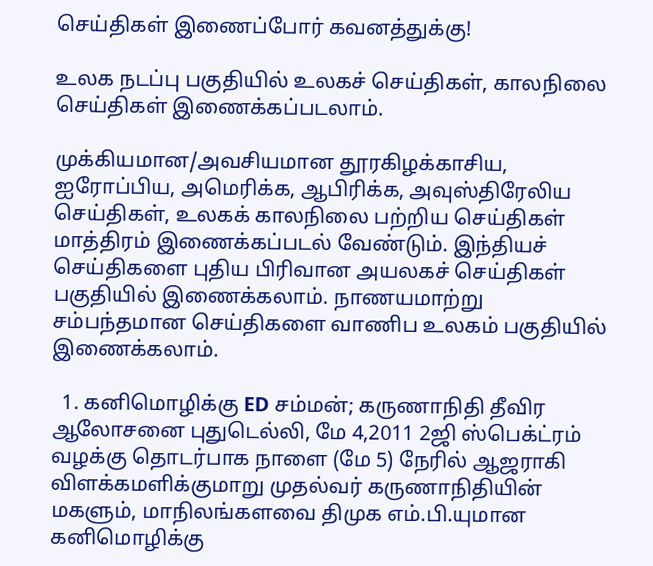செய்திகள் இணைப்போர் கவனத்துக்கு!

உலக நடப்பு பகுதியில் உலகச் செய்திகள், காலநிலை செய்திகள் இணைக்கப்படலாம்.

முக்கியமான/அவசியமான தூரகிழக்காசிய, ஐரோப்பிய, அமெரிக்க, ஆபிரிக்க, அவுஸ்திரேலிய செய்திகள், உலகக் காலநிலை பற்றிய செய்திகள் மாத்திரம் இணைக்கப்படல் வேண்டும். இந்தியச் செய்திகளை புதிய பிரிவான அயலகச் செய்திகள் பகுதியில் இணைக்கலாம். நாணயமாற்று சம்பந்தமான செய்திகளை வாணிப உலகம் பகுதியில் இணைக்கலாம்.

  1. கனிமொழிக்கு ED சம்மன்; கருணாநிதி தீவிர ஆலோசனை புதுடெல்லி, மே 4,2011 2ஜி ஸ்பெக்ட்ரம் வழக்கு தொடர்பாக நாளை (மே 5) நேரில் ஆஜராகி விளக்கமளிக்குமாறு முதல்வர் கருணாநிதியின் மகளும், மாநிலங்களவை திமுக எம்.பி.யுமான கனிமொழிக்கு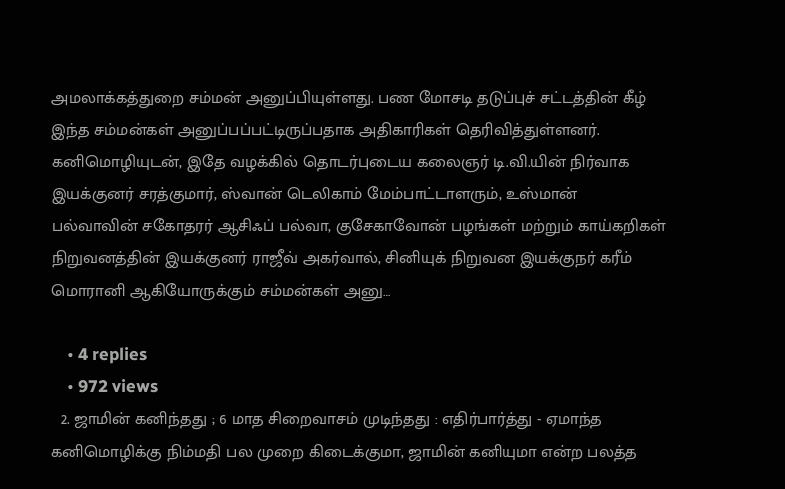அமலாக்கத்துறை சம்மன் அனுப்பியுள்ளது. பண மோசடி தடுப்புச் சட்டத்தின் கீழ் இந்த சம்மன்கள் அனுப்பப்பட்டிருப்பதாக அதிகாரிகள் தெரிவித்துள்ளனர். கனிமொழியுடன், இதே வழக்கில் தொடர்புடைய கலைஞர் டி.வி.யின் நிர்வாக இயக்குனர் சரத்குமார், ஸ்வான் டெலிகாம் மேம்பாட்டாளரும், உஸ்மான் பல்வாவின் சகோதரர் ஆசிஃப் பல்வா, குசேகாவோன் பழங்கள் மற்றும் காய்கறிகள் நிறுவனத்தின் இயக்குனர் ராஜீவ் அகர்வால், சினியுக் நிறுவன இயக்குநர் கரீம் மொரானி ஆகியோருக்கும் சம்மன்கள் அனு…

    • 4 replies
    • 972 views
  2. ஜாமின் கனிந்தது ; 6 மாத சிறைவாசம் முடிந்தது : எதிர்பார்த்து - ஏமாந்த கனிமொழிக்கு நிம்மதி பல முறை கிடைக்குமா, ஜாமின் கனியுமா என்ற பலத்த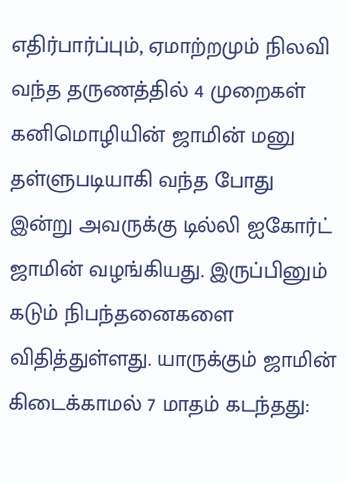எதிர்பார்ப்பும், ஏமாற்றமும் நிலவி வந்த தருணத்தில் 4 முறைகள் கனிமொழியின் ஜாமின் மனு தள்ளுபடியாகி வந்த போது இன்று அவருக்கு டில்லி ஐகோர்ட் ஜாமின் வழங்கியது. இருப்பினும் கடும் நிபந்தனைகளை விதித்துள்ளது. யாருக்கும் ஜாமின் கிடைக்காமல் 7 மாதம் கடந்தது: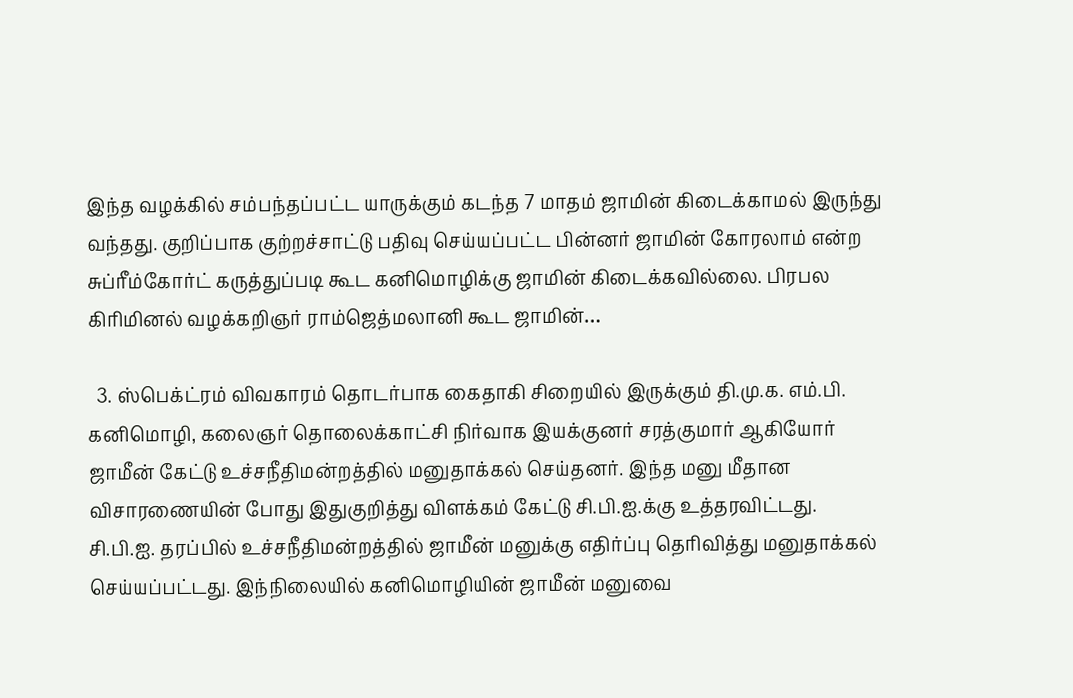இந்த வழக்கில் சம்பந்தப்பட்ட யாருக்கும் கடந்த 7 மாதம் ஜாமின் கிடைக்காமல் இருந்து வந்தது. குறிப்பாக குற்றச்சாட்டு பதிவு செய்யப்பட்ட பின்னர் ஜாமின் கோரலாம் என்ற சுப்ரீம்கோர்ட் கருத்துப்படி கூட கனிமொழிக்கு ஜாமின் கிடைக்கவில்லை. பிரபல கிரிமினல் வழக்கறிஞர் ராம்ஜெத்மலானி கூட ஜாமின்…

  3. ஸ்பெக்ட்ரம் விவகாரம் தொடர்பாக கைதாகி சிறையில் இருக்கும் தி.மு.க. எம்.பி. கனிமொழி, கலைஞர் தொலைக்காட்சி நிர்வாக இயக்குனர் சரத்குமார் ஆகியோர் ஜாமீன் கேட்டு உச்சநீதிமன்றத்தில் மனுதாக்கல் செய்தனர். இந்த மனு மீதான விசாரணையின் போது இதுகுறித்து விளக்கம் கேட்டு சி.பி.ஐ.க்கு உத்தரவிட்டது. சி.பி.ஐ. தரப்பில் உச்சநீதிமன்றத்தில் ஜாமீன் மனுக்கு எதிர்ப்பு தெரிவித்து மனுதாக்கல் செய்யப்பட்டது. இந்நிலையில் கனிமொழியின் ஜாமீன் மனுவை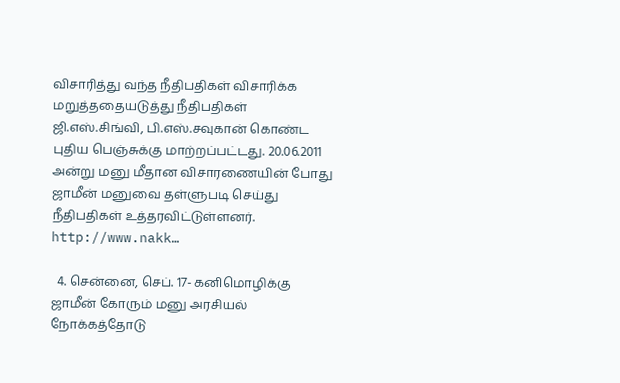விசாரித்து வந்த நீதிபதிகள் விசாரிக்க மறுத்ததையடுத்து நீதிபதிகள் ஜி.எஸ்.சிங்வி, பி.எஸ்.சவுகான் கொண்ட புதிய பெஞ்சுக்கு மாற்றப்பட்டது. 20.06.2011 அன்று மனு மீதான விசாரணையின் போது ஜாமீன் மனுவை தள்ளுபடி செய்து நீதிபதிகள் உத்தரவிட்டுள்ளனர். http://www.nakk…

  4. சென்னை, செப். 17- கனிமொழிக்கு ஜாமீன் கோரும் மனு அரசியல் நோக்கத்தோடு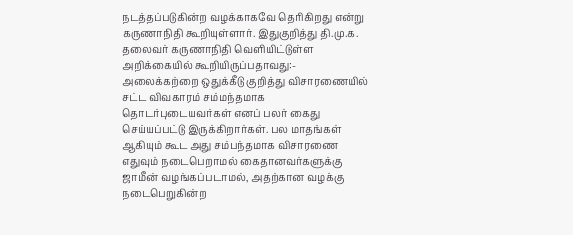நடத்தப்படுகின்ற வழக்காகவே தெரிகிறது என்று கருணாநிதி கூறியுள்ளார். இதுகுறித்து தி.மு.க. தலைவர் கருணாநிதி வெளியிட்டுள்ள அறிக்கையில் கூறியிருப்பதாவது:- அலைக்கற்றை ஒதுக்கீடு குறித்து விசாரணையில் சட்ட விவகாரம் சம்மந்தமாக தொடர்புடையவர்கள் எனப் பலர் கைது செய்யப்பட்டு இருக்கிறார்கள். பல மாதங்கள் ஆகியும் கூட அது சம்பந்தமாக விசாரணை எதுவும் நடைபெறாமல் கைதானவர்களுக்கு ஜாமீன் வழங்கப்படாமல், அதற்கான வழக்கு நடைபெறுகின்ற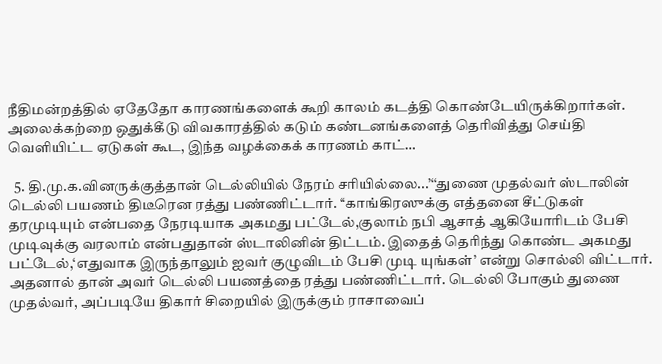நீதிமன்றத்தில் ஏதேதோ காரணங்களைக் கூறி காலம் கடத்தி கொண்டேயிருக்கிறார்கள். அலைக்கற்றை ஒதுக்கீடு விவகாரத்தில் கடும் கண்டனங்களைத் தெரிவித்து செய்தி வெளியிட்ட ஏடுகள் கூட, இந்த வழக்கைக் காரணம் காட்…

  5. தி.மு.க.வினருக்குத்தான் டெல்லியில் நேரம் சரியில்லை...’‘‘துணை முதல்வர் ஸ்டாலின் டெல்லி பயணம் திடீரென ரத்து பண்ணிட்டார். ‘‘காங்கிரஸுக்கு எத்தனை சீட்டுகள் தரமுடியும் என்பதை நேரடியாக அகமது பட்டேல்,குலாம் நபி ஆசாத் ஆகியோரிடம் பேசி முடிவுக்கு வரலாம் என்பதுதான் ஸ்டாலினின் திட்டம். இதைத் தெரிந்து கொண்ட அகமது பட்டேல்,‘எதுவாக இருந்தாலும் ஐவர் குழுவிடம் பேசி முடி யுங்கள்’ என்று சொல்லி விட்டார். அதனால் தான் அவர் டெல்லி பயணத்தை ரத்து பண்ணிட்டார். டெல்லி போகும் துணை முதல்வர், அப்படியே திகார் சிறையில் இருக்கும் ராசாவைப்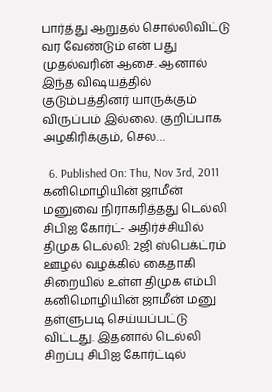பார்த்து ஆறுதல் சொல்லிவிட்டு வர வேண்டும் என் பது முதல்வரின் ஆசை. ஆனால் இந்த விஷயத்தில் குடும்பத்தினர் யாருக்கும் விருப்பம் இல்லை. குறிப்பாக அழகிரிக்கும், செல…

  6. Published On: Thu, Nov 3rd, 2011 கனிமொழியின் ஜாமீன் மனுவை நிராகரித்தது டெல்லி சிபிஐ கோர்ட்- அதிர்ச்சியில் திமுக டெல்லி: 2ஜி ஸ்பெக்ட்ரம் ஊழல் வழக்கில் கைதாகி சிறையில் உள்ள திமுக எம்பி கனிமொழியின் ஜாமீன் மனு தள்ளுபடி செய்யப்பட்டு விட்டது. இதனால் டெல்லி சிறப்பு சிபிஐ கோர்ட்டில்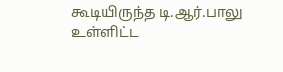கூடியிருந்த டி.ஆர்.பாலு உள்ளிட்ட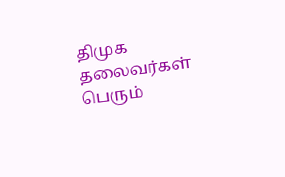திமுக தலைவர்கள் பெரும்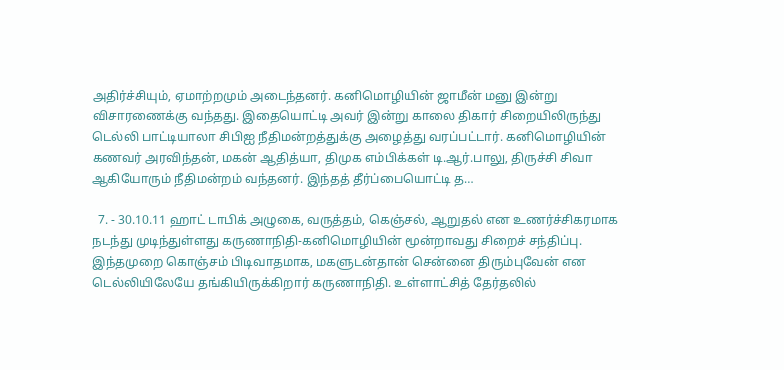அதிர்ச்சியும், ஏமாற்றமும் அடைந்தனர். கனிமொழியின் ஜாமீன் மனு இன்று விசாரணைக்கு வந்தது. இதையொட்டி அவர் இன்று காலை திகார் சிறையிலிருந்து டெல்லி பாட்டியாலா சிபிஐ நீதிமன்றத்துக்கு அழைத்து வரப்பட்டார். கனிமொழியின் கணவர் அரவிந்தன், மகன் ஆதித்யா, திமுக எம்பிக்கள் டி.ஆர்.பாலு, திருச்சி சிவா ஆகியோரும் நீதிமன்றம் வந்தனர். இந்தத் தீர்ப்பையொட்டி த…

  7. - 30.10.11 ஹாட் டாபிக் அழுகை, வருத்தம், கெஞ்சல், ஆறுதல் என உணர்ச்சிகரமாக நடந்து முடிந்துள்ளது கருணாநிதி-கனிமொழியின் மூன்றாவது சிறைச் சந்திப்பு. இந்தமுறை கொஞ்சம் பிடிவாதமாக, மகளுடன்தான் சென்னை திரும்புவேன் என டெல்லியிலேயே தங்கியிருக்கிறார் கருணாநிதி. உள்ளாட்சித் தேர்தலில்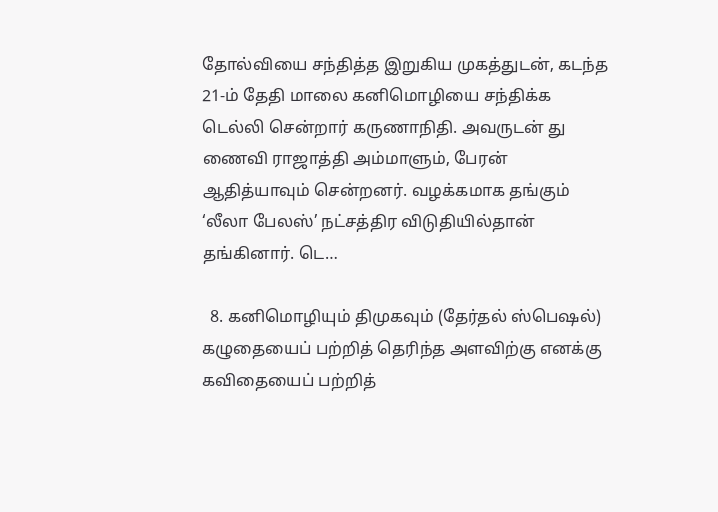தோல்வியை சந்தித்த இறுகிய முகத்துடன், கடந்த 21-ம் தேதி மாலை கனிமொழியை சந்திக்க டெல்லி சென்றார் கருணாநிதி. அவருடன் து ணைவி ராஜாத்தி அம்மாளும், பேரன் ஆதித்யாவும் சென்றனர். வழக்கமாக தங்கும் ‘லீலா பேலஸ்’ நட்சத்திர விடுதியில்தான் தங்கினார். டெ…

  8. கனிமொழியும் திமுகவும் (தேர்தல் ஸ்பெஷல்) கழுதையைப் பற்றித் தெரிந்த அளவிற்கு எனக்கு கவிதையைப் பற்றித்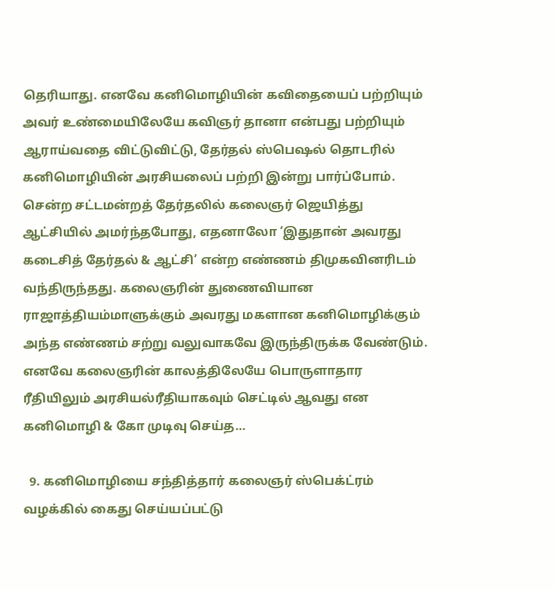தெரியாது. எனவே கனிமொழியின் கவிதையைப் பற்றியும் அவர் உண்மையிலேயே கவிஞர் தானா என்பது பற்றியும் ஆராய்வதை விட்டுவிட்டு, தேர்தல் ஸ்பெஷல் தொடரில் கனிமொழியின் அரசியலைப் பற்றி இன்று பார்ப்போம். சென்ற சட்டமன்றத் தேர்தலில் கலைஞர் ஜெயித்து ஆட்சியில் அமர்ந்தபோது, எதனாலோ ‘இதுதான் அவரது கடைசித் தேர்தல் & ஆட்சி’ என்ற எண்ணம் திமுகவினரிடம் வந்திருந்தது. கலைஞரின் துணைவியான ராஜாத்தியம்மாளுக்கும் அவரது மகளான கனிமொழிக்கும் அந்த எண்ணம் சற்று வலுவாகவே இருந்திருக்க வேண்டும். எனவே கலைஞரின் காலத்திலேயே பொருளாதார ரீதியிலும் அரசியல்ரீதியாகவும் செட்டில் ஆவது என கனிமொழி & கோ முடிவு செய்த…

  9. கனிமொழியை சந்தித்தார் கலைஞர் ஸ்பெக்ட்ரம் வழக்கில் கைது செய்யப்பட்டு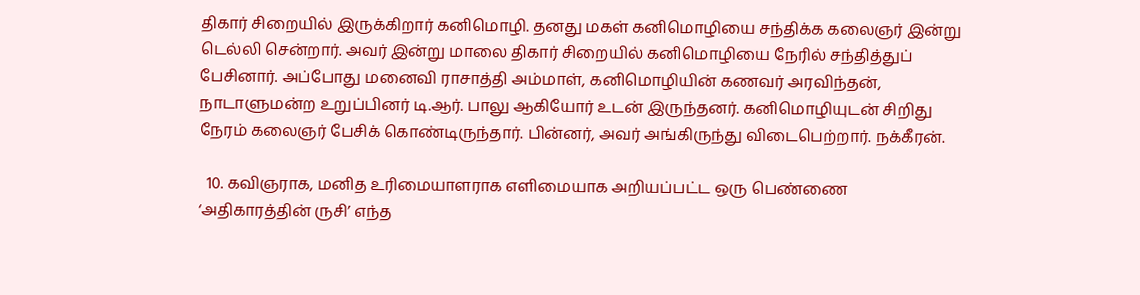திகார் சிறையில் இருக்கிறார் கனிமொழி. தனது மகள் கனிமொழியை சந்திக்க கலைஞர் இன்று டெல்லி சென்றார். அவர் இன்று மாலை திகார் சிறையில் கனிமொழியை நேரில் சந்தித்துப் பேசினார். அப்போது மனைவி ராசாத்தி அம்மாள், கனிமொழியின் கணவர் அரவிந்தன், நாடாளுமன்ற உறுப்பினர் டி.ஆர். பாலு ஆகியோர் உடன் இருந்தனர். கனிமொழியுடன் சிறிது நேரம் கலைஞர் பேசிக் கொண்டிருந்தார். பின்னர், அவர் அங்கிருந்து விடைபெற்றார். நக்கீரன்.

  10. கவிஞராக, மனித உரிமையாளராக எளிமையாக அறியப்பட்ட ஒரு பெண்ணை ‘அதிகாரத்தின் ருசி’ எந்த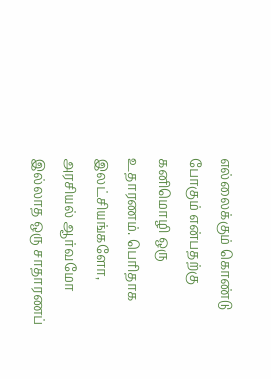எல்லைக்கும் கொண்டு போகும் என்பதற்கு கனிமொழி ஒரு உதாரணம். பெரிதாக இலட்சியங்களோ, அரசியல் ஆர்வமோ இல்லாத ஒரு சாதாரணப்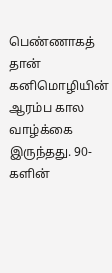பெண்ணாகத் தான் கனிமொழியின் ஆரம்ப கால வாழ்க்கை இருந்தது. 90-களின்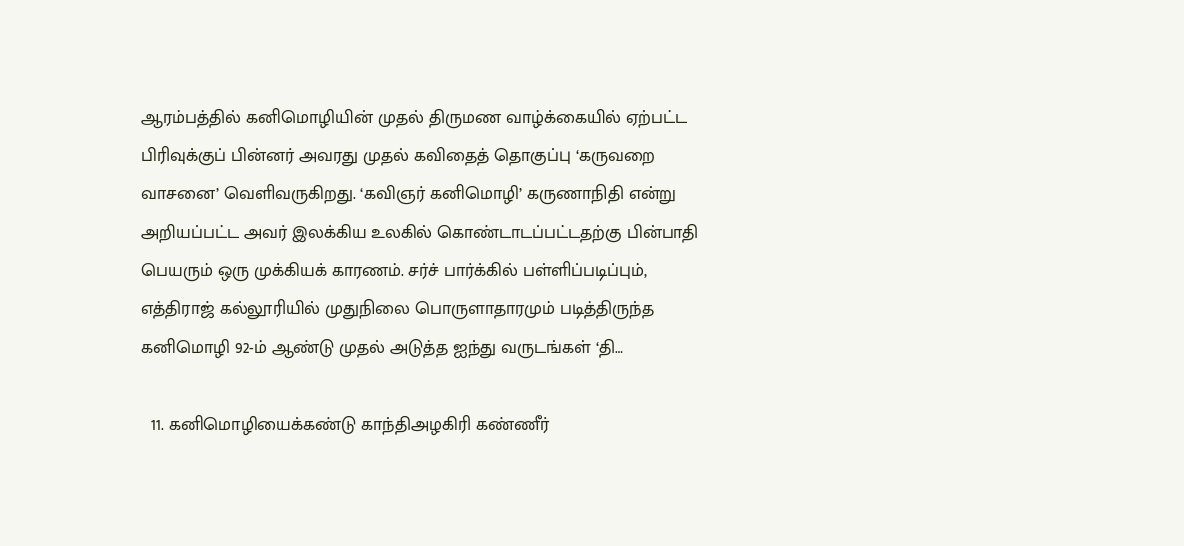ஆரம்பத்தில் கனிமொழியின் முதல் திருமண வாழ்க்கையில் ஏற்பட்ட பிரிவுக்குப் பின்னர் அவரது முதல் கவிதைத் தொகுப்பு ‘கருவறை வாசனை’ வெளிவருகிறது. ‘கவிஞர் கனிமொழி’ கருணாநிதி என்று அறியப்பட்ட அவர் இலக்கிய உலகில் கொண்டாடப்பட்டதற்கு பின்பாதி பெயரும் ஒரு முக்கியக் காரணம். சர்ச் பார்க்கில் பள்ளிப்படிப்பும், எத்திராஜ் கல்லூரியில் முதுநிலை பொருளாதாரமும் படித்திருந்த கனிமொழி 92-ம் ஆண்டு முதல் அடுத்த ஐந்து வருடங்கள் ‘தி…

  11. கனிமொழியைக்கண்டு காந்திஅழகிரி கண்ணீர்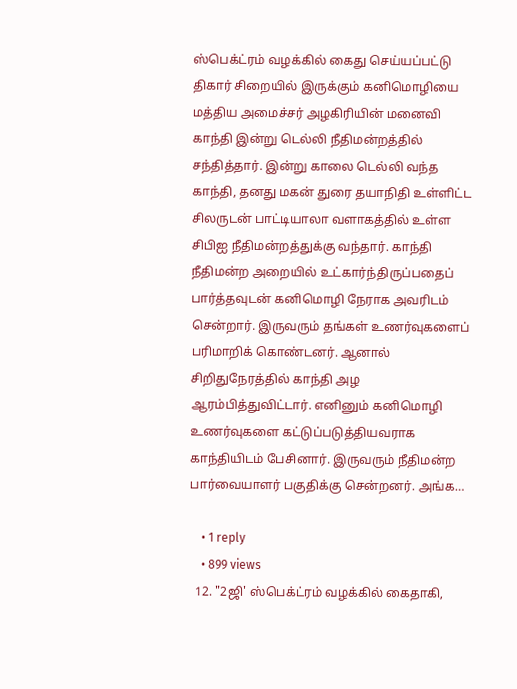ஸ்பெக்ட்ரம் வழக்கில் கைது செய்யப்பட்டு திகார் சிறையில் இருக்கும் கனிமொழியை மத்திய அமைச்சர் அழகிரியின் மனைவி காந்தி இன்று டெல்லி நீதிமன்றத்தில் சந்தித்தார். இன்று காலை டெல்லி வந்த காந்தி, தனது மகன் துரை தயாநிதி உள்ளிட்ட சிலருடன் பாட்டியாலா வளாகத்தில் உள்ள சிபிஐ நீதிமன்றத்துக்கு வந்தார். காந்தி நீதிமன்ற அறையில் உட்கார்ந்திருப்பதைப் பார்த்தவுடன் கனிமொழி நேராக அவரிடம் சென்றார். இருவரும் தங்கள் உணர்வுகளைப் பரிமாறிக் கொண்டனர். ஆனால் சிறிதுநேரத்தில் காந்தி அழ ஆரம்பித்துவிட்டார். எனினும் கனிமொழி உணர்வுகளை கட்டுப்படுத்தியவராக காந்தியிடம் பேசினார். இருவரும் நீதிமன்ற பார்வையாளர் பகுதிக்கு சென்றனர். அங்க…

    • 1 reply
    • 899 views
  12. "2ஜி' ஸ்பெக்ட்ரம் வழக்கில் கைதாகி,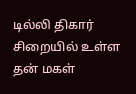டில்லி திகார் சிறையில் உள்ள தன் மகள்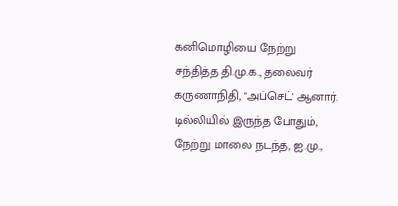கனிமொழியை நேற்று சந்தித்த தி.மு.க., தலைவர் கருணாநிதி, "அப்செட்' ஆனார். டில்லியில் இருந்த போதும், நேற்று மாலை நடந்த, ஐ.மு.,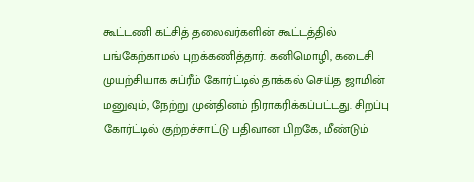கூட்டணி கட்சித் தலைவர்களின் கூட்டத்தில் பங்கேற்காமல் புறக்கணித்தார். கனிமொழி, கடைசி முயற்சியாக சுப்ரீம் கோர்ட்டில் தாக்கல் செய்த ஜாமின் மனுவும், நேற்று முன்தினம் நிராகரிக்கப்பட்டது. சிறப்பு கோர்ட்டில் குற்றச்சாட்டு பதிவான பிறகே, மீண்டும்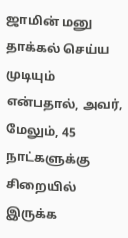ஜாமின் மனு தாக்கல் செய்ய முடியும் என்பதால், அவர், மேலும், 45 நாட்களுக்கு சிறையில் இருக்க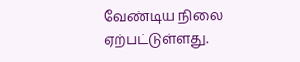வேண்டிய நிலை ஏற்பட்டுள்ளது.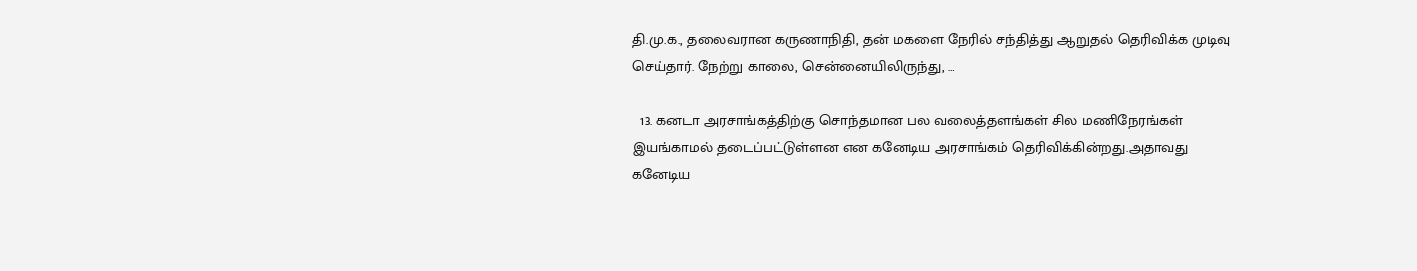தி.மு.க., தலைவரான கருணாநிதி, தன் மகளை நேரில் சந்தித்து ஆறுதல் தெரிவிக்க முடிவு செய்தார். நேற்று காலை, சென்னையிலிருந்து, …

  13. கனடா அரசாங்கத்திற்கு சொந்தமான பல வலைத்தளங்கள் சில மணிநேரங்கள் இயங்காமல் தடைப்பட்டுள்ளன என கனேடிய அரசாங்கம் தெரிவிக்கின்றது.அதாவது கனேடிய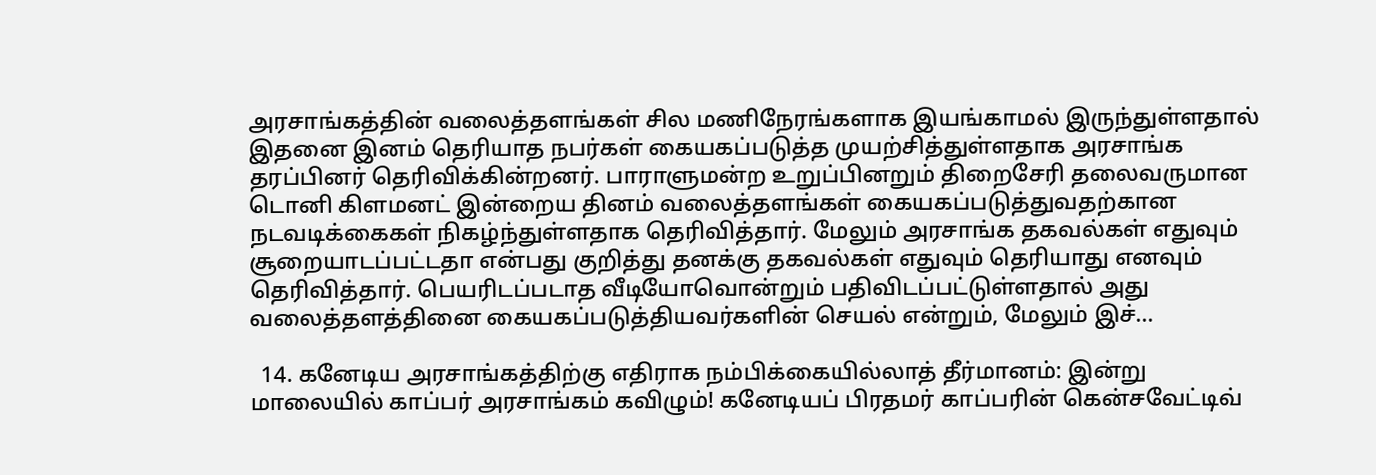அரசாங்கத்தின் வலைத்தளங்கள் சில மணிநேரங்களாக இயங்காமல் இருந்துள்ளதால் இதனை இனம் தெரியாத நபர்கள் கையகப்படுத்த முயற்சித்துள்ளதாக அரசாங்க தரப்பினர் தெரிவிக்கின்றனர். பாராளுமன்ற உறுப்பினறும் திறைசேரி தலைவருமான டொனி கிளமனட் இன்றைய தினம் வலைத்தளங்கள் கையகப்படுத்துவதற்கான நடவடிக்கைகள் நிகழ்ந்துள்ளதாக தெரிவித்தார். மேலும் அரசாங்க தகவல்கள் எதுவும் சூறையாடப்பட்டதா என்பது குறித்து தனக்கு தகவல்கள் எதுவும் தெரியாது எனவும் தெரிவித்தார். பெயரிடப்படாத வீடியோவொன்றும் பதிவிடப்பட்டுள்ளதால் அது வலைத்தளத்தினை கையகப்படுத்தியவர்களின் செயல் என்றும், மேலும் இச்…

  14. கனேடிய அரசாங்கத்திற்கு எதிராக நம்பிக்கையில்லாத் தீர்மானம்: இன்று மாலையில் காப்பர் அரசாங்கம் கவிழும்! கனேடியப் பிரதமர் காப்பரின் கென்சவேட்டிவ்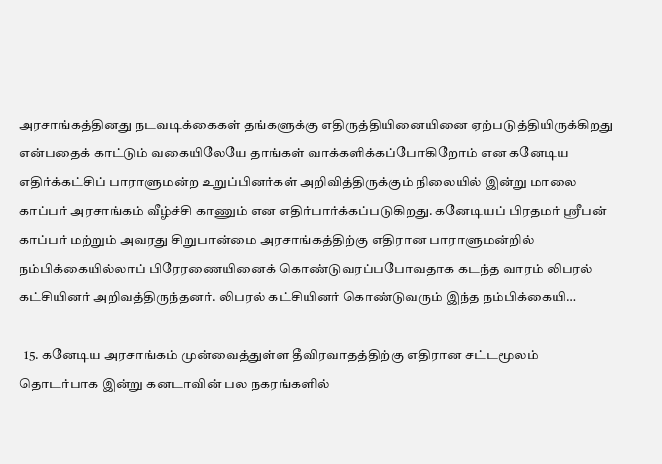அரசாங்கத்தினது நடவடிக்கைகள் தங்களுக்கு எதிருத்தியினையினை ஏற்படுத்தியிருக்கிறது என்பதைக் காட்டும் வகையிலேயே தாங்கள் வாக்களிக்கப்போகிறோம் என கனேடிய எதிர்க்கட்சிப் பாராளுமன்ற உறுப்பினர்கள் அறிவித்திருக்கும் நிலையில் இன்று மாலை காப்பர் அரசாங்கம் வீழ்ச்சி காணும் என எதிர்பார்க்கப்படுகிறது. கனேடியப் பிரதமர் ஸ்ரீபன் காப்பர் மற்றும் அவரது சிறுபான்மை அரசாங்கத்திற்கு எதிரான பாராளுமன்றில் நம்பிக்கையில்லாப் பிரேரணையினைக் கொண்டுவரப்பபோவதாக கடந்த வாரம் லிபரல் கட்சியினர் அறிவத்திருந்தனர். லிபரல் கட்சியினர் கொண்டுவரும் இந்த நம்பிக்கையி…

  15. கனேடிய அரசாங்கம் முன்வைத்துள்ள தீவிரவாதத்திற்கு எதிரான சட்டமூலம் தொடர்பாக இன்று கனடாவின் பல நகரங்களில்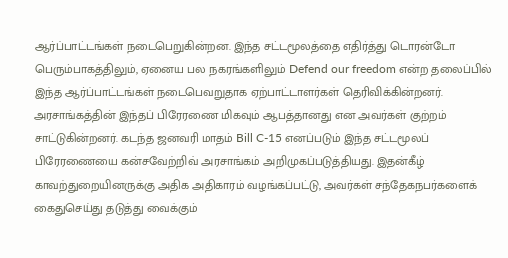ஆர்ப்பாட்டங்கள் நடைபெறுகின்றன. இந்த சட்டமூலத்தை எதிர்த்து டொரன்டோ பெரும்பாகத்திலும், ஏனைய பல நகரங்களிலும் Defend our freedom என்ற தலைப்பில் இந்த ஆர்ப்பாட்டங்கள் நடைபெவறுதாக ஏற்பாட்டாளர்கள் தெரிவிக்கின்றனர். அரசாங்கத்தின் இந்தப் பிரேரணை மிகவும் ஆபத்தானது என அவர்கள் குற்றம் சாட்டுகின்றனர். கடந்த ஜனவரி மாதம் Bill C-15 எனப்படும் இந்த சட்டமூலப் பிரேரணையை கன்சவேற்றிவ் அரசாங்கம் அறிமுகப்படுத்தியது. இதன்கீழ் காவற்துறையினருக்கு அதிக அதிகாரம் வழங்கப்பட்டு, அவர்கள் சந்தேகநபர்களைக் கைதுசெய்து தடுத்து வைக்கும்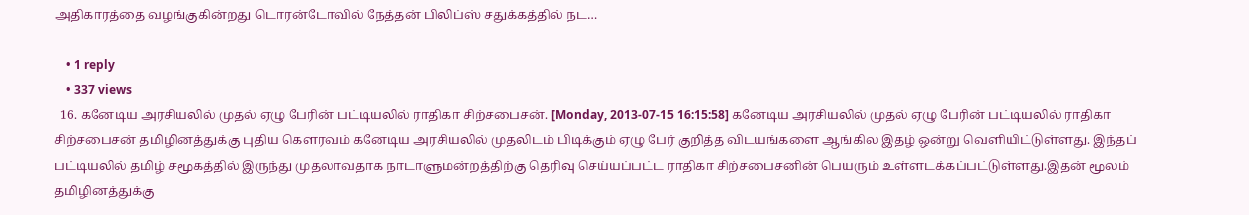அதிகாரத்தை வழங்குகின்றது டொரன்டோவில் நேத்தன் பிலிப்ஸ் சதுக்கத்தில் நட…

    • 1 reply
    • 337 views
  16. கனேடிய அரசியலில் முதல் ஏழு பேரின் பட்டியலில் ராதிகா சிற்சபைசன். [Monday, 2013-07-15 16:15:58] கனேடிய அரசியலில் முதல் ஏழு பேரின் பட்டியலில் ராதிகா சிற்சபைசன் தமிழினத்துக்கு புதிய கௌரவம் கனேடிய அரசியலில் முதலிடம் பிடிக்கும் ஏழு பேர் குறித்த விடயங்களை ஆங்கில இதழ் ஒன்று வெளியிட்டுள்ளது. இந்தப் பட்டியலில் தமிழ் சமூகத்தில் இருந்து முதலாவதாக நாடாளுமன்றத்திற்கு தெரிவு செய்யப்பட்ட ராதிகா சிற்சபைசனின் பெயரும் உள்ளடக்கப்பட்டுள்ளது.இதன் மூலம் தமிழினத்துக்கு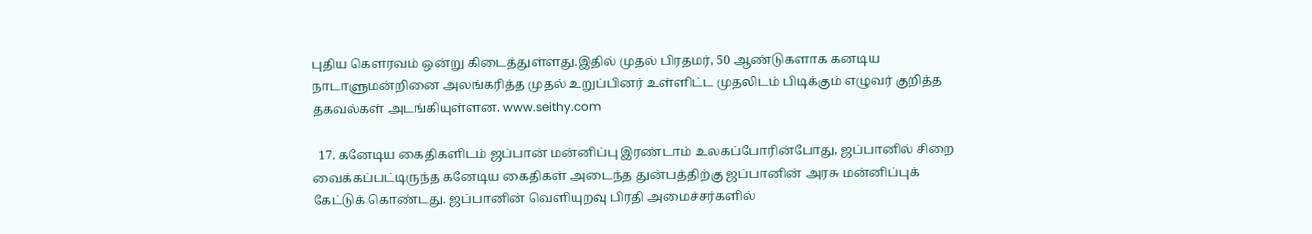புதிய கௌரவம் ஒன்று கிடைத்துள்ளது.இதில் முதல் பிரதமர், 50 ஆண்டுகளாக கனடிய நாடாளுமன்றினை அலங்கரித்த முதல் உறுப்பினர் உள்ளிட்ட முதலிடம் பிடிக்கும் எழுவர் குறித்த தகவல்கள் அடங்கியுள்ளன. www.seithy.com

  17. கனேடிய கைதிகளிடம் ஜப்பான் மன்னிப்பு இரண்டாம் உலகப்போரின்போது, ஜப்பானில் சிறை வைக்கப்பட்டிருந்த கனேடிய கைதிகள் அடைந்த துன்பத்திற்கு ஜப்பானின் அரசு மன்னிப்புக் கேட்டுக் கொண்டது. ஜப்பானின் வெளியுறவு பிரதி அமைச்சர்களில்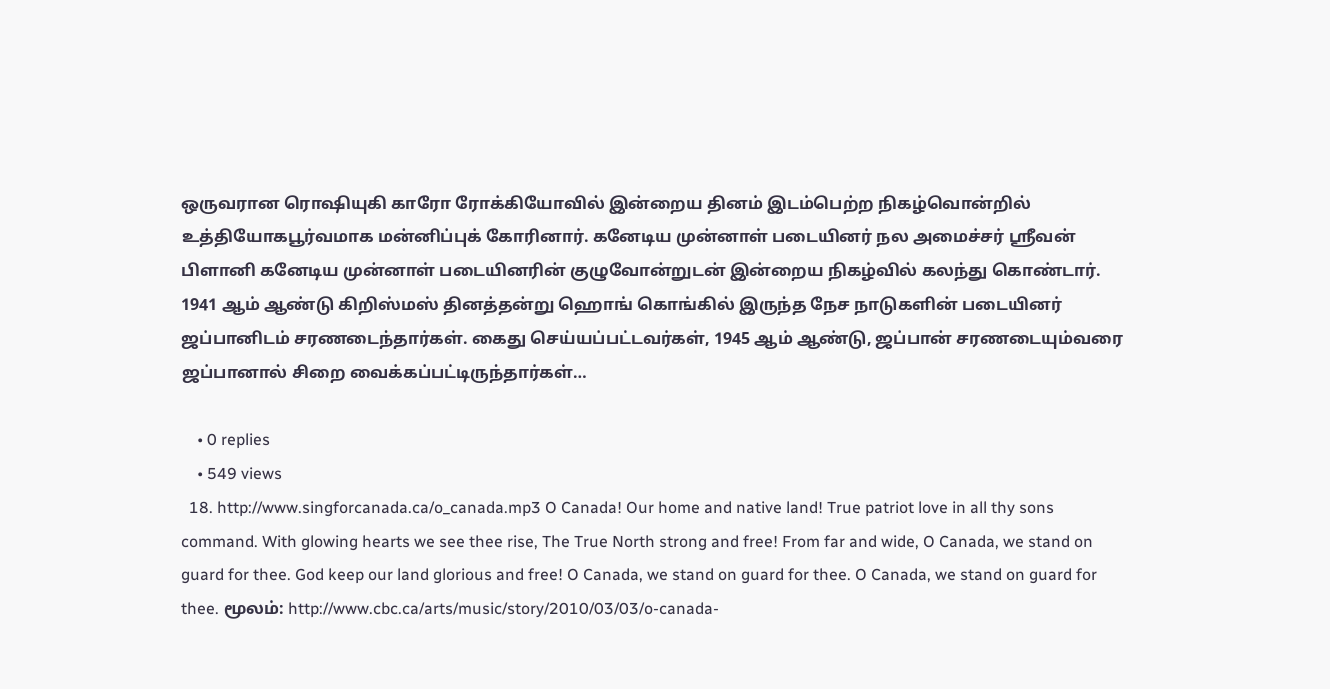ஒருவரான ரொஷியுகி காரோ ரோக்கியோவில் இன்றைய தினம் இடம்பெற்ற நிகழ்வொன்றில் உத்தியோகபூர்வமாக மன்னிப்புக் கோரினார். கனேடிய முன்னாள் படையினர் நல அமைச்சர் ஸ்ரீவன் பிளானி கனேடிய முன்னாள் படையினரின் குழுவோன்றுடன் இன்றைய நிகழ்வில் கலந்து கொண்டார். 1941 ஆம் ஆண்டு கிறிஸ்மஸ் தினத்தன்று ஹொங் கொங்கில் இருந்த நேச நாடுகளின் படையினர் ஜப்பானிடம் சரணடைந்தார்கள். கைது செய்யப்பட்டவர்கள், 1945 ஆம் ஆண்டு, ஜப்பான் சரணடையும்வரை ஜப்பானால் சிறை வைக்கப்பட்டிருந்தார்கள்…

    • 0 replies
    • 549 views
  18. http://www.singforcanada.ca/o_canada.mp3 O Canada! Our home and native land! True patriot love in all thy sons command. With glowing hearts we see thee rise, The True North strong and free! From far and wide, O Canada, we stand on guard for thee. God keep our land glorious and free! O Canada, we stand on guard for thee. O Canada, we stand on guard for thee. மூலம்: http://www.cbc.ca/arts/music/story/2010/03/03/o-canada-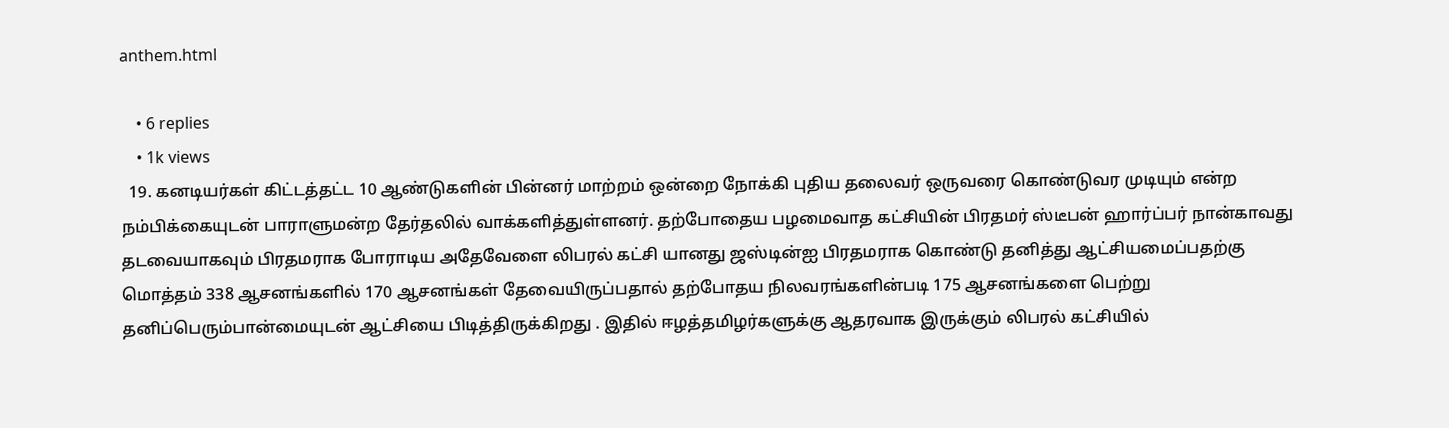anthem.html

    • 6 replies
    • 1k views
  19. கனடியர்கள் கிட்டத்தட்ட 10 ஆண்டுகளின் பின்னர் மாற்றம் ஒன்றை நோக்கி புதிய தலைவர் ஒருவரை கொண்டுவர முடியும் என்ற நம்பிக்கையுடன் பாராளுமன்ற தேர்தலில் வாக்களித்துள்ளனர். தற்போதைய பழமைவாத கட்சியின் பிரதமர் ஸ்டீபன் ஹார்ப்பர் நான்காவது தடவையாகவும் பிரதமராக போராடிய அதேவேளை லிபரல் கட்சி யானது ஜஸ்டின்ஐ பிரதமராக‌ கொண்டு தனித்து ஆட்சியமைப்பதற்கு மொத்தம் 338 ஆசனங்களில் 170 ஆசனங்கள் தேவையிருப்ப‌தால் தற்போதய நிலவரங்களின்படி 175 ஆசனங்களை பெற்று தனிப்பெரும்பான்மையுடன் ஆட்சியை பிடித்திருக்கிறது . இதில் ஈழத்தமிழர்களுக்கு ஆதரவாக இருக்கும் லிபரல் கட்சியில்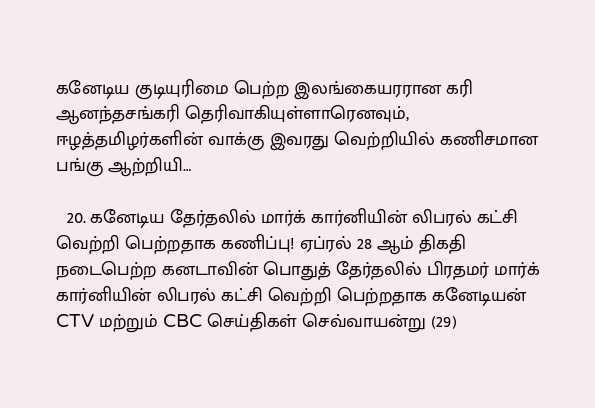கனேடிய குடியுரிமை பெற்ற இலங்கையரரான‌ கரி ஆனந்தசங்கரி தெரிவாகியுள்ளாரெனவும், ஈழத்தமிழர்களின் வாக்கு இவரது வெற்றியில் கணிசமான பங்கு ஆற்றியி…

  20. கனேடிய தேர்தலில் மார்க் கார்னியின் லிபரல் கட்சி வெற்றி பெற்றதாக கணிப்பு! ஏப்ரல் 28 ஆம் திகதி நடைபெற்ற கனடாவின் பொதுத் தேர்தலில் பிரதமர் மார்க் கார்னியின் லிபரல் கட்சி வெற்றி பெற்றதாக கனேடியன் CTV மற்றும் CBC செய்திகள் செவ்வாயன்று (29)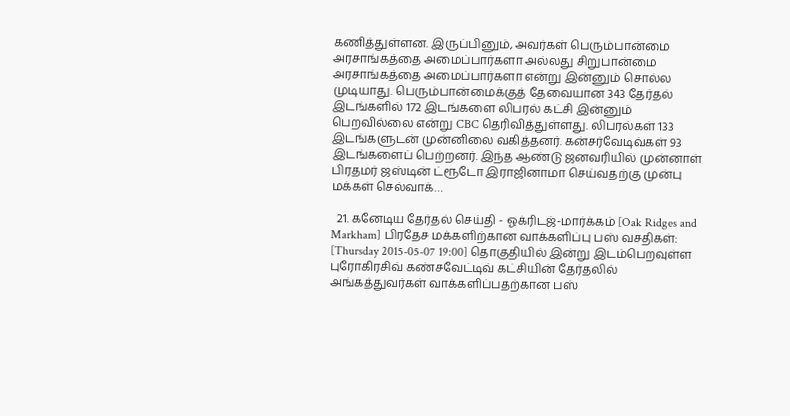கணித்துள்ளன. இருப்பினும், அவர்கள் பெரும்பான்மை அரசாங்கத்தை அமைப்பார்களா அல்லது சிறுபான்மை அரசாங்கத்தை அமைப்பார்களா என்று இன்னும் சொல்ல முடியாது. பெரும்பான்மைக்குத் தேவையான 343 தேர்தல் இடங்களில் 172 இடங்களை லிபரல் கட்சி இன்னும் பெறவில்லை என்று CBC தெரிவித்துள்ளது. லிபரல்கள் 133 இடங்களுடன் முன்னிலை வகித்தனர். கன்சர்வேடிவ்கள் 93 இடங்களைப் பெற்றனர். இந்த ஆண்டு ஜனவரியில் முன்னாள் பிரதமர் ஜஸ்டின் ட்ரூடோ இராஜினாமா செய்வதற்கு முன்பு மக்கள் செல்வாக்…

  21. கனேடிய தேர்தல் செய்தி - ஓக்ரிடஜ்-மார்க்கம் [Oak Ridges and Markham] பிரதேச மக்களிற்கான வாக்களிப்பு பஸ் வசதிகள்: [Thursday 2015-05-07 19:00] தொகுதியில் இன்று இடம்பெறவுள்ள புரோகிரசிவ் கண்சவேட்டிவ் கட்சியின் தேர்தலில் அங்கத்துவர்கள் வாக்களிப்பதற்கான பஸ்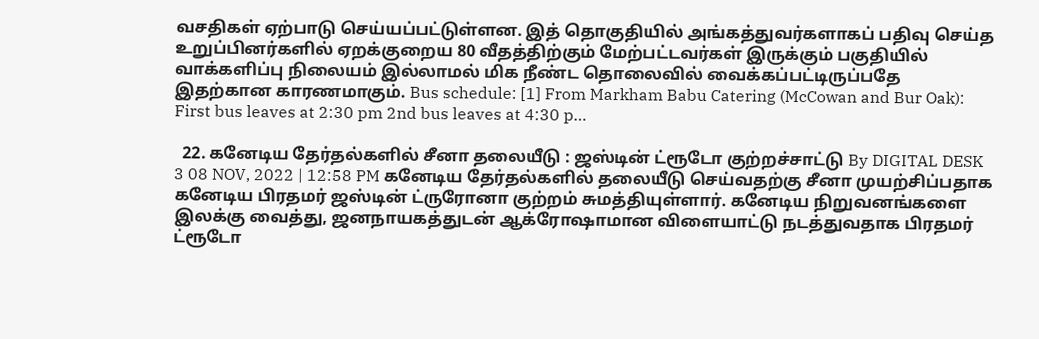வசதிகள் ஏற்பாடு செய்யப்பட்டுள்ளன. இத் தொகுதியில் அங்கத்துவர்களாகப் பதிவு செய்த உறுப்பினர்களில் ஏறக்குறைய 80 வீதத்திற்கும் மேற்பட்டவர்கள் இருக்கும் பகுதியில் வாக்களிப்பு நிலையம் இல்லாமல் மிக நீண்ட தொலைவில் வைக்கப்பட்டிருப்பதே இதற்கான காரணமாகும். Bus schedule: [1] From Markham Babu Catering (McCowan and Bur Oak): First bus leaves at 2:30 pm 2nd bus leaves at 4:30 p…

  22. கனேடிய தேர்தல்களில் சீனா தலையீடு : ஜஸ்டின் ட்ரூடோ குற்றச்சாட்டு By DIGITAL DESK 3 08 NOV, 2022 | 12:58 PM கனேடிய தேர்தல்களில் தலையீடு செய்வதற்கு சீனா முயற்சிப்பதாக கனேடிய பிரதமர் ஜஸ்டின் ட்ருரோனா குற்றம் சுமத்தியுள்ளார். கனேடிய நிறுவனங்களை இலக்கு வைத்து, ஜனநாயகத்துடன் ஆக்ரோஷாமான விளையாட்டு நடத்துவதாக பிரதமர் ட்ரூடோ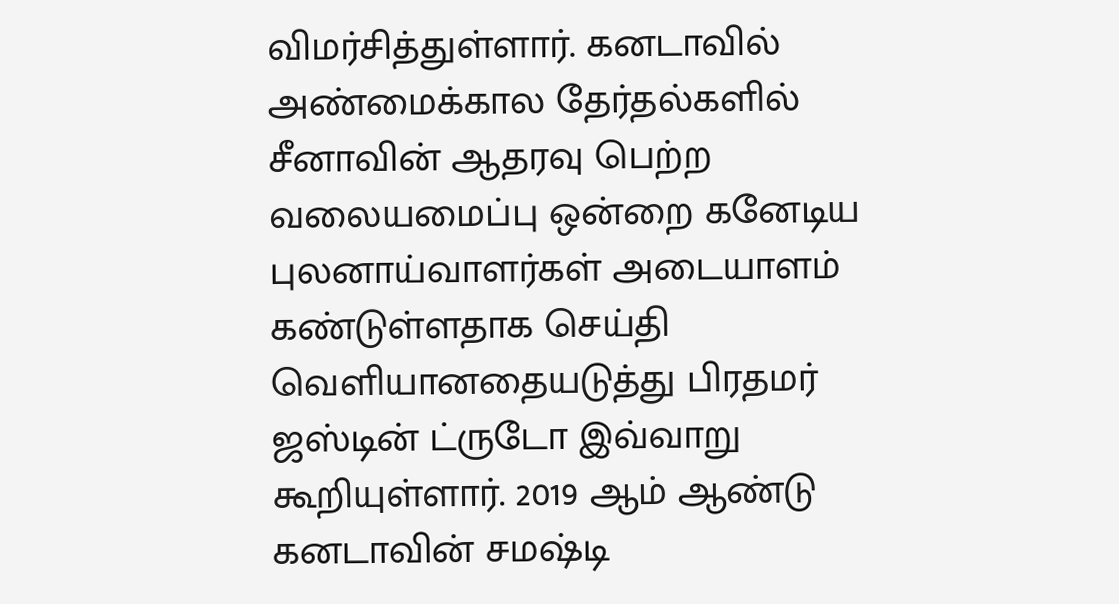விமர்சித்துள்ளார். கனடாவில் அண்மைக்கால தேர்தல்களில் சீனாவின் ஆதரவு பெற்ற வலையமைப்பு ஒன்றை கனேடிய புலனாய்வாளர்கள் அடையாளம் கண்டுள்ளதாக செய்தி வெளியானதையடுத்து பிரதமர் ஜஸ்டின் ட்ருடோ இவ்வாறு கூறியுள்ளார். 2019 ஆம் ஆண்டு கனடாவின் சமஷ்டி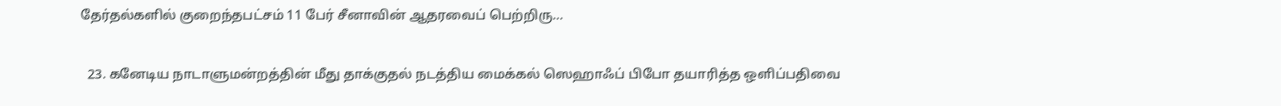தேர்தல்களில் குறைந்தபட்சம் 11 பேர் சீனாவின் ஆதரவைப் பெற்றிரு…

  23. கனேடிய நாடாளுமன்றத்தின் மீது தாக்குதல் நடத்திய மைக்கல் ஸெஹாஃப் பிபோ தயாரித்த ஒளிப்பதிவை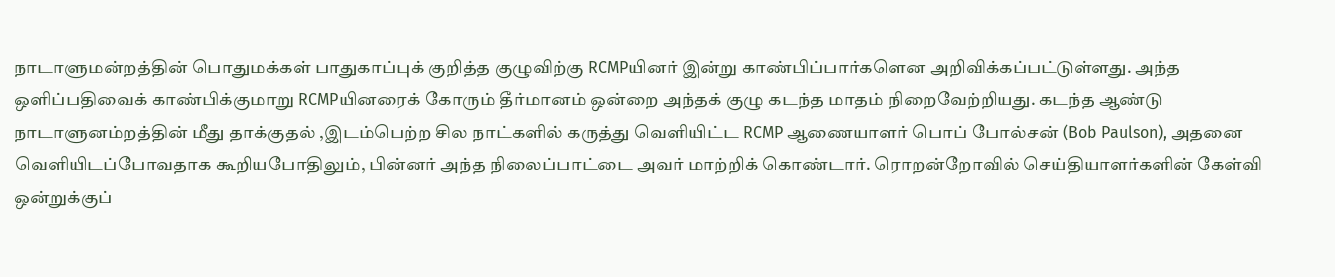நாடாளுமன்றத்தின் பொதுமக்கள் பாதுகாப்புக் குறித்த குழுவிற்கு RCMPயினர் இன்று காண்பிப்பார்களென அறிவிக்கப்பட்டுள்ளது. அந்த ஒளிப்பதிவைக் காண்பிக்குமாறு RCMPயினரைக் கோரும் தீர்மானம் ஒன்றை அந்தக் குழு கடந்த மாதம் நிறைவேற்றியது. கடந்த ஆண்டு நாடாளுனம்றத்தின் மீது தாக்குதல் ,இடம்பெற்ற சில நாட்களில் கருத்து வெளியிட்ட RCMP ஆணையாளர் பொப் போல்சன் (Bob Paulson), அதனை வெளியிடப்போவதாக கூறியபோதிலும், பின்னர் அந்த நிலைப்பாட்டை அவர் மாற்றிக் கொண்டார். ரொறன்றோவில் செய்தியாளர்களின் கேள்வி ஒன்றுக்குப்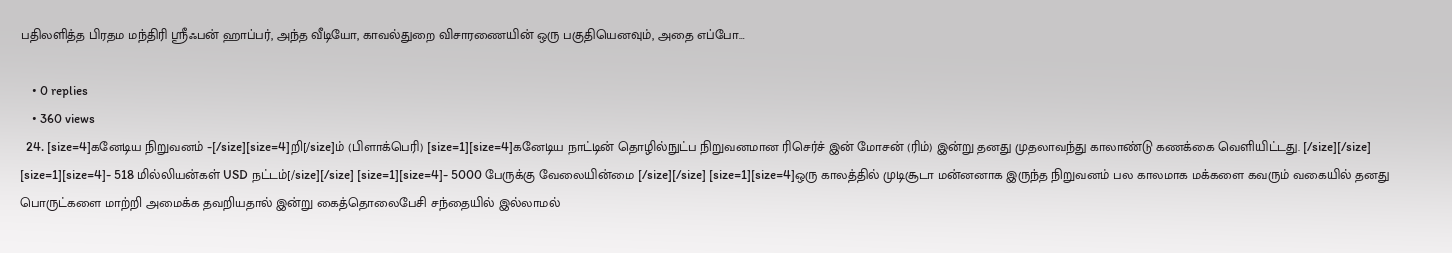பதிலளித்த பிரதம மந்திரி ஸ்ரீஃபன் ஹாப்பர், அந்த வீடியோ, காவல்துறை விசாரணையின் ஒரு பகுதியெனவும், அதை எப்போ…

    • 0 replies
    • 360 views
  24. [size=4]கனேடிய நிறுவனம் -[/size][size=4]றி[/size]ம் (பிளாக்பெரி) [size=1][size=4]கனேடிய நாட்டின் தொழில்நுட்ப நிறுவனமான ரிசெர்ச் இன் மோசன் (ரிம்) இன்று தனது முதலாவந்து காலாண்டு கணக்கை வெளியிட்டது. [/size][/size] [size=1][size=4]- 518 மில்லியன்கள் USD நட்டம்[/size][/size] [size=1][size=4]- 5000 பேருக்கு வேலையின்மை [/size][/size] [size=1][size=4]ஒரு காலத்தில் முடிசூடா மன்னனாக இருந்த நிறுவனம் பல காலமாக மக்களை கவரும் வகையில் தனது பொருட்களை மாற்றி அமைக்க தவறியதால் இன்று கைத்தொலைபேசி சந்தையில் இல்லாமல்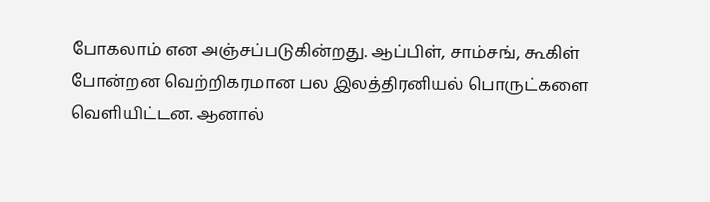போகலாம் என அஞ்சப்படுகின்றது. ஆப்பிள், சாம்சங், கூகிள் போன்றன வெற்றிகரமான பல இலத்திரனியல் பொருட்களை வெளியிட்டன. ஆனால்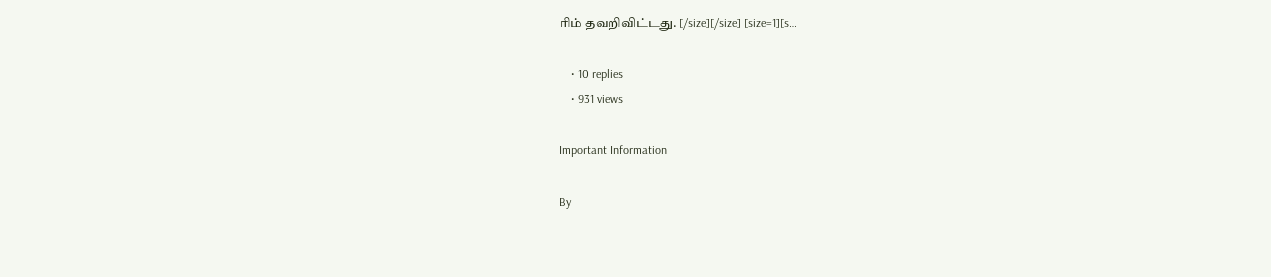ரிம் தவறிவிட்டது. [/size][/size] [size=1][s…

    • 10 replies
    • 931 views

Important Information

By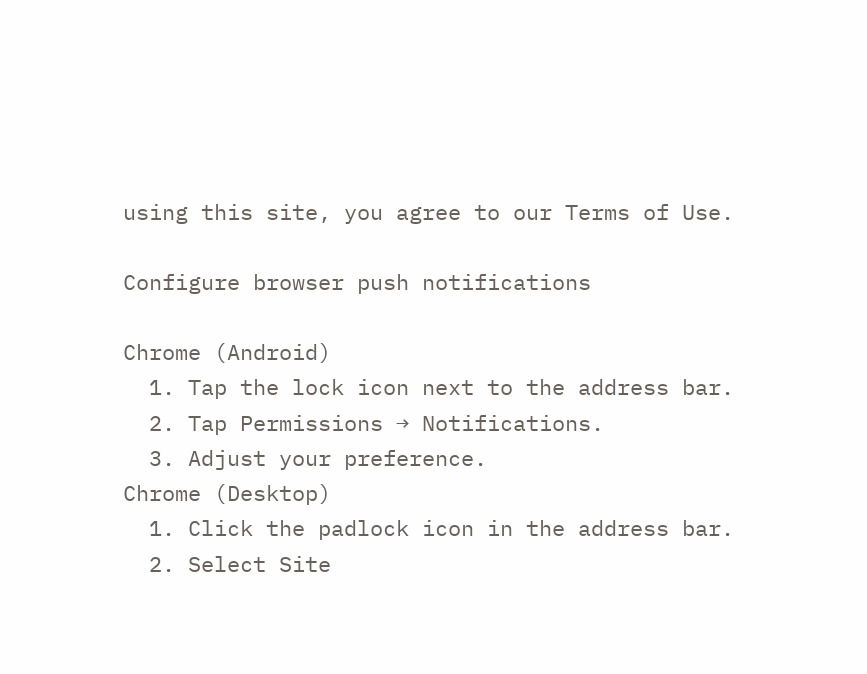using this site, you agree to our Terms of Use.

Configure browser push notifications

Chrome (Android)
  1. Tap the lock icon next to the address bar.
  2. Tap Permissions → Notifications.
  3. Adjust your preference.
Chrome (Desktop)
  1. Click the padlock icon in the address bar.
  2. Select Site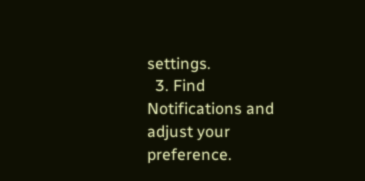settings.
  3. Find Notifications and adjust your preference.